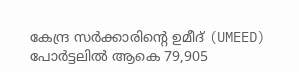കേന്ദ്ര സർക്കാരിന്റെ ഉമീദ് (UMEED) പോർട്ടലിൽ ആകെ 79,905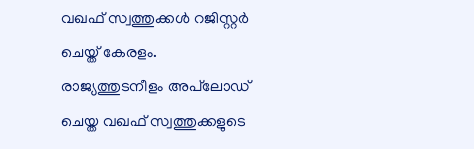വഖഫ് സ്വത്തുക്കൾ റജിസ്റ്റർ ചെയ്ത് കേരളം. രാജ്യത്തുടനീളം അപ്‌ലോഡ് ചെയ്ത വഖഫ് സ്വത്തുക്കളുടെ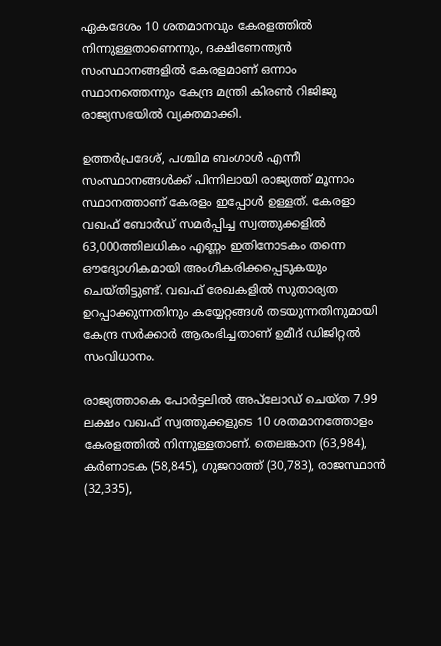ഏകദേശം 10 ശതമാനവും കേരളത്തിൽ നിന്നുള്ളതാണെന്നും, ദക്ഷിണേന്ത്യൻ സംസ്ഥാനങ്ങളിൽ കേരളമാണ് ഒന്നാം സ്ഥാനത്തെന്നും കേന്ദ്ര മന്ത്രി കിരൺ റിജിജു രാജ്യസഭയിൽ വ്യക്തമാക്കി.

ഉത്തർപ്രദേശ്, പശ്ചിമ ബംഗാൾ എന്നീ സംസ്ഥാനങ്ങൾക്ക് പിന്നിലായി രാജ്യത്ത് മൂന്നാം സ്ഥാനത്താണ് കേരളം ഇപ്പോൾ ഉള്ളത്. കേരളാ വഖഫ് ബോർഡ് സമർപ്പിച്ച സ്വത്തുക്കളിൽ 63,000ത്തിലധികം എണ്ണം ഇതിനോടകം തന്നെ ഔദ്യോഗികമായി അംഗീകരിക്കപ്പെടുകയും ചെയ്തിട്ടുണ്ട്. വഖഫ് രേഖകളിൽ സുതാര്യത ഉറപ്പാക്കുന്നതിനും കയ്യേറ്റങ്ങൾ തടയുന്നതിനുമായി കേന്ദ്ര സർക്കാർ ആരംഭിച്ചതാണ് ഉമീദ് ഡിജിറ്റൽ സംവിധാനം.

രാജ്യത്താകെ പോർട്ടലിൽ അപ്‌ലോഡ് ചെയ്ത 7.99 ലക്ഷം വഖഫ് സ്വത്തുക്കളുടെ 10 ശതമാനത്തോളം കേരളത്തിൽ നിന്നുള്ളതാണ്. തെലങ്കാന (63,984), കർണാടക (58,845), ഗുജറാത്ത് (30,783), രാജസ്ഥാൻ (32,335),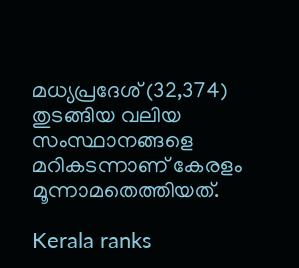മധ്യപ്രദേശ് (32,374) തുടങ്ങിയ വലിയ സംസ്ഥാനങ്ങളെ മറികടന്നാണ് കേരളം മൂന്നാമതെത്തിയത്.

Kerala ranks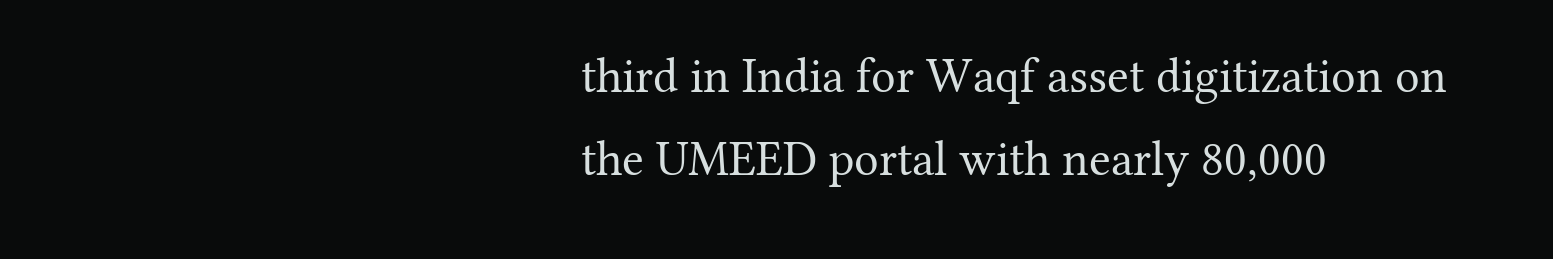third in India for Waqf asset digitization on the UMEED portal with nearly 80,000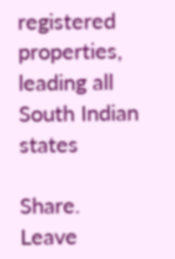registered properties, leading all South Indian states

Share.
Leave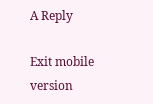A Reply

Exit mobile version